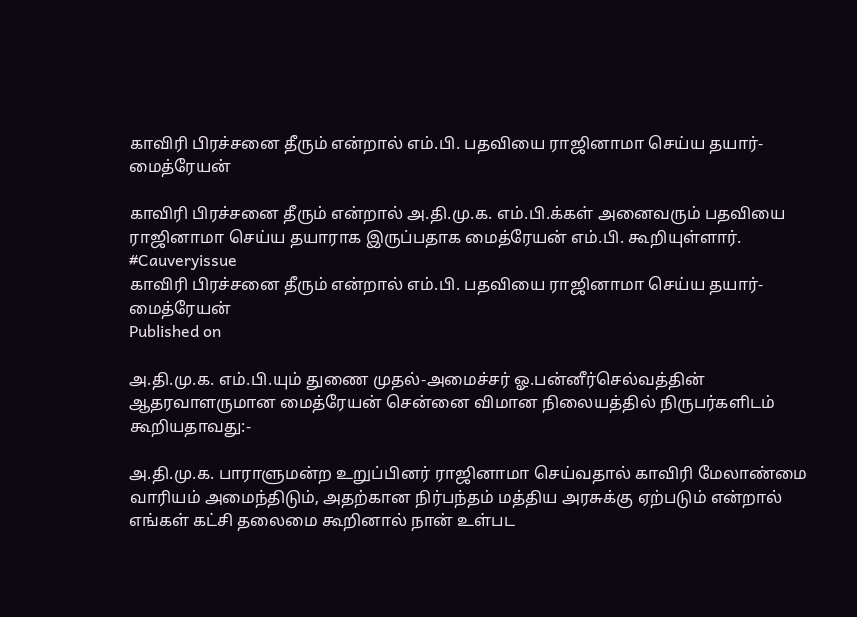காவிரி பிரச்சனை தீரும் என்றால் எம்.பி. பதவியை ராஜினாமா செய்ய தயார்- மைத்ரேயன்

காவிரி பிரச்சனை தீரும் என்றால் அ.தி.மு.க. எம்.பி.க்கள் அனைவரும் பதவியை ராஜினாமா செய்ய தயாராக இருப்பதாக மைத்ரேயன் எம்.பி. கூறியுள்ளார். #Cauveryissue
காவிரி பிரச்சனை தீரும் என்றால் எம்.பி. பதவியை ராஜினாமா செய்ய தயார்- மைத்ரேயன்
Published on

அ.தி.மு.க. எம்.பி.யும் துணை முதல்-அமைச்சர் ஓ.பன்னீர்செல்வத்தின் ஆதரவாளருமான மைத்ரேயன் சென்னை விமான நிலையத்தில் நிருபர்களிடம் கூறியதாவது:-

அ.தி.மு.க. பாராளுமன்ற உறுப்பினர் ராஜினாமா செய்வதால் காவிரி மேலாண்மை வாரியம் அமைந்திடும், அதற்கான நிர்பந்தம் மத்திய அரசுக்கு ஏற்படும் என்றால் எங்கள் கட்சி தலைமை கூறினால் நான் உள்பட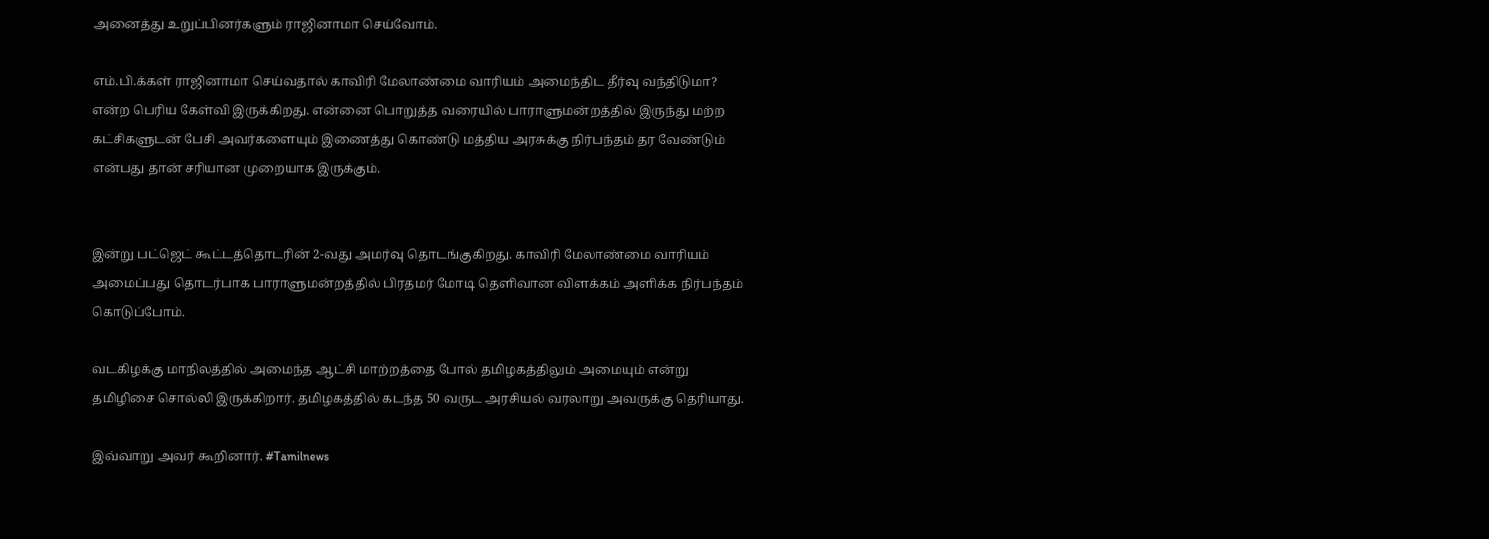அனைத்து உறுப்பினர்களும் ராஜினாமா செய்வோம்.

எம்.பி.க்கள் ராஜினாமா செய்வதால் காவிரி மேலாண்மை வாரியம் அமைந்திட தீர்வு வந்திடுமா? என்ற பெரிய கேள்வி இருக்கிறது. என்னை பொறுத்த வரையில் பாராளுமன்றத்தில் இருந்து மற்ற கட்சிகளுடன் பேசி அவர்களையும் இணைத்து கொண்டு மத்திய அரசுக்கு நிர்பந்தம் தர வேண்டும் என்பது தான் சரியான முறையாக இருக்கும்.


இன்று பட்ஜெட் கூட்டத்தொடரின் 2-வது அமர்வு தொடங்குகிறது. காவிரி மேலாண்மை வாரியம் அமைப்பது தொடர்பாக பாராளுமன்றத்தில் பிரதமர் மோடி தெளிவான விளக்கம் அளிக்க நிர்பந்தம் கொடுப்போம்.

வடகிழக்கு மாநிலத்தில் அமைந்த ஆட்சி மாற்றத்தை போல் தமிழகத்திலும் அமையும் என்று தமிழிசை சொல்லி இருக்கிறார். தமிழகத்தில் கடந்த 50 வருட அரசியல் வரலாறு அவருக்கு தெரியாது.

இவ்வாறு அவர் கூறினார். #Tamilnews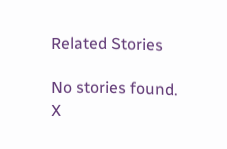Related Stories

No stories found.
X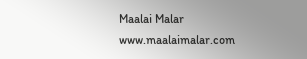Maalai Malar
www.maalaimalar.com